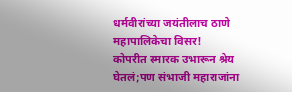धर्मवीरांच्या जयंतीलाच ठाणे महापालिकेचा विसर!
कोपरीत स्मारक उभारून श्रेय घेतलं;पण संभाजी महाराजांना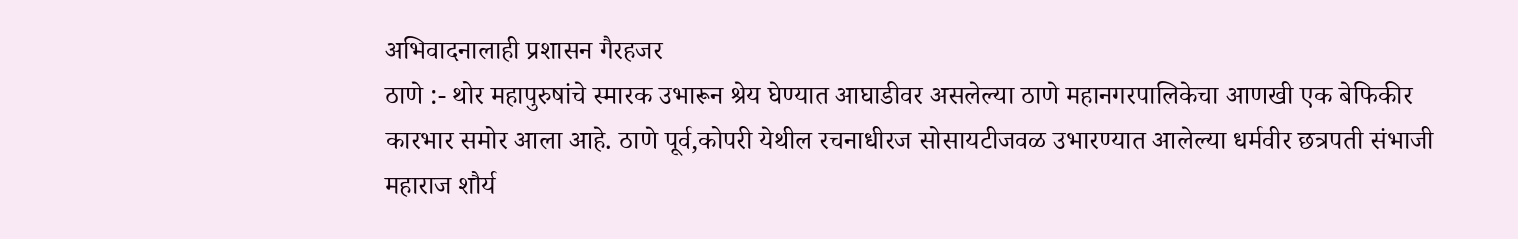अभिवादनालाही प्रशासन गैरहजर
ठाणे :- थोर महापुरुषांचे स्मारक उभारून श्रेय घेण्यात आघाडीवर असलेल्या ठाणे महानगरपालिकेचा आणखी एक बेफिकीर कारभार समोर आला आहे. ठाणे पूर्व,कोपरी येथील रचनाधीरज सोसायटीजवळ उभारण्यात आलेल्या धर्मवीर छत्रपती संभाजी महाराज शौर्य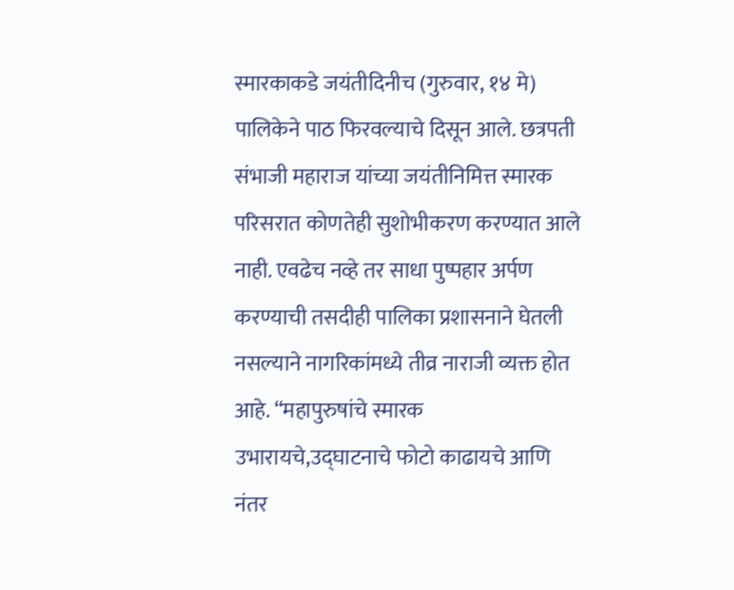स्मारकाकडे जयंतीदिनीच (गुरुवार, १४ मे) पालिकेने पाठ फिरवल्याचे दिसून आले. छत्रपती संभाजी महाराज यांच्या जयंतीनिमित्त स्मारक परिसरात कोणतेही सुशोभीकरण करण्यात आले नाही. एवढेच नव्हे तर साधा पुष्पहार अर्पण करण्याची तसदीही पालिका प्रशासनाने घेतली नसल्याने नागरिकांमध्ये तीव्र नाराजी व्यक्त होत आहे. “महापुरुषांचे स्मारक उभारायचे,उद्घाटनाचे फोटो काढायचे आणि नंतर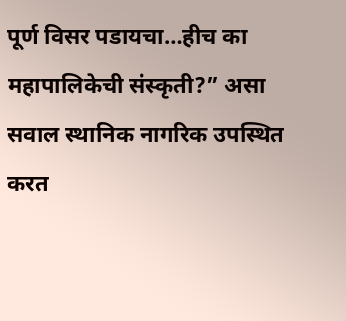पूर्ण विसर पडायचा…हीच का महापालिकेची संस्कृती?” असा सवाल स्थानिक नागरिक उपस्थित करत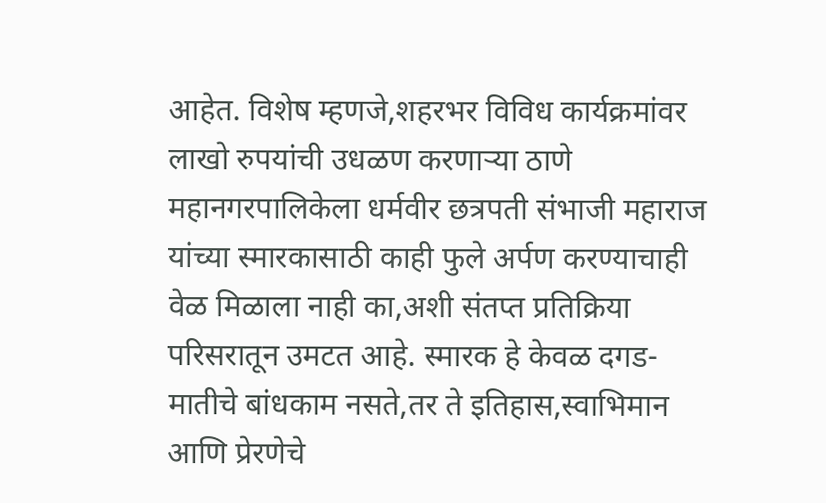आहेत. विशेष म्हणजे,शहरभर विविध कार्यक्रमांवर लाखो रुपयांची उधळण करणाऱ्या ठाणे महानगरपालिकेला धर्मवीर छत्रपती संभाजी महाराज यांच्या स्मारकासाठी काही फुले अर्पण करण्याचाही वेळ मिळाला नाही का,अशी संतप्त प्रतिक्रिया परिसरातून उमटत आहे. स्मारक हे केवळ दगड-मातीचे बांधकाम नसते,तर ते इतिहास,स्वाभिमान आणि प्रेरणेचे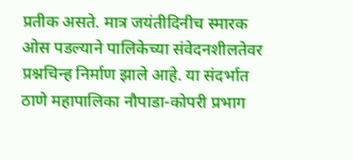प्रतीक असते. मात्र जयंतीदिनीच स्मारक ओस पडल्याने पालिकेच्या संवेदनशीलतेवर प्रश्नचिन्ह निर्माण झाले आहे. या संदर्भात ठाणे महापालिका नौपाडा-कोपरी प्रभाग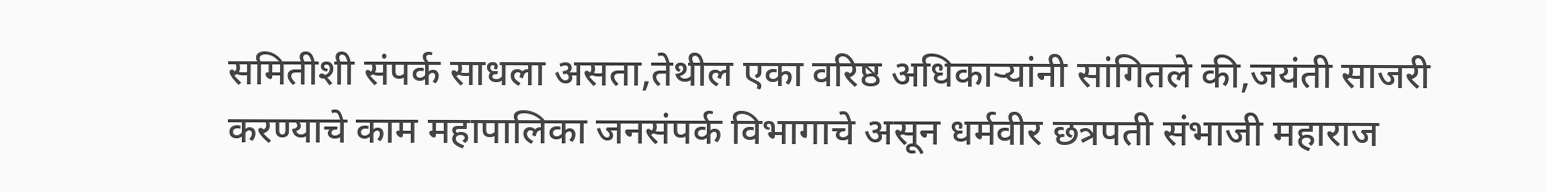समितीशी संपर्क साधला असता,तेथील एका वरिष्ठ अधिकाऱ्यांनी सांगितले की,जयंती साजरी करण्याचे काम महापालिका जनसंपर्क विभागाचे असून धर्मवीर छत्रपती संभाजी महाराज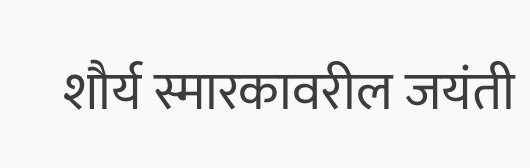शौर्य स्मारकावरील जयंती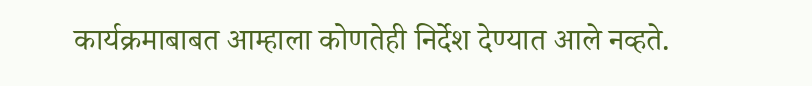कार्यक्रमाबाबत आम्हाला कोणतेही निर्देश देण्यात आले नव्हते.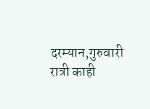दरम्यान,गुरुवारी रात्री काही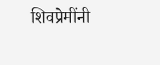शिवप्रेमींनी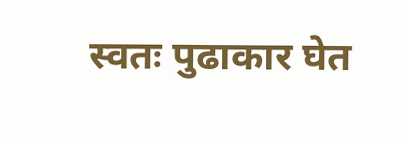स्वतः पुढाकार घेत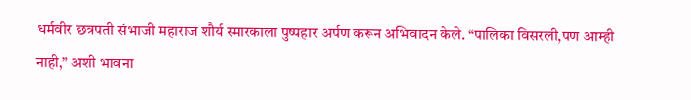धर्मवीर छत्रपती संभाजी महाराज शौर्य स्मारकाला पुष्पहार अर्पण करून अभिवादन केले. “पालिका विसरली,पण आम्ही नाही,” अशी भावना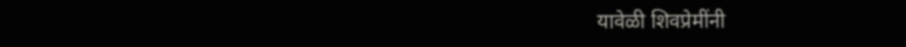यावेळी शिवप्रेमींनी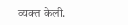व्यक्त केली.